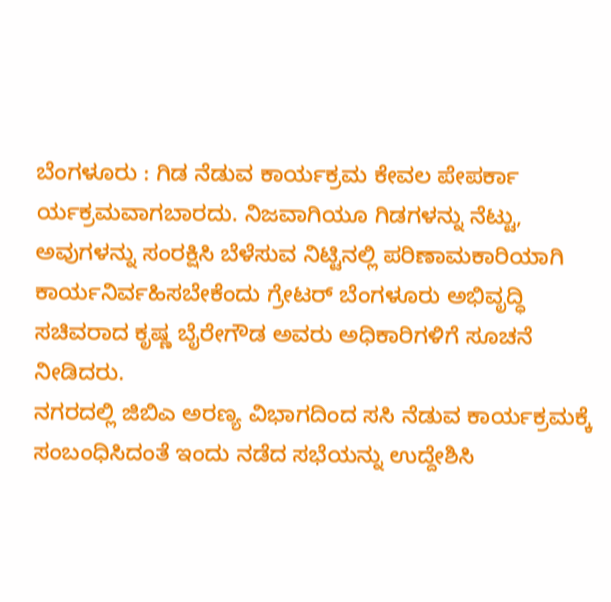ಬೆಂಗಳೂರು : ಗಿಡ ನೆಡುವ ಕಾರ್ಯಕ್ರಮ ಕೇವಲ ಪೇಪರ್ಕಾ ರ್ಯಕ್ರಮವಾಗಬಾರದು. ನಿಜವಾಗಿಯೂ ಗಿಡಗಳನ್ನು ನೆಟ್ಟು, ಅವುಗಳನ್ನು ಸಂರಕ್ಷಿಸಿ ಬೆಳೆಸುವ ನಿಟ್ಟಿನಲ್ಲಿ ಪರಿಣಾಮಕಾರಿಯಾಗಿ ಕಾರ್ಯನಿರ್ವಹಿಸಬೇಕೆಂದು ಗ್ರೇಟರ್ ಬೆಂಗಳೂರು ಅಭಿವೃದ್ಧಿ ಸಚಿವರಾದ ಕೃಷ್ಣ ಬೈರೇಗೌಡ ಅವರು ಅಧಿಕಾರಿಗಳಿಗೆ ಸೂಚನೆ ನೀಡಿದರು.
ನಗರದಲ್ಲಿ ಜಿಬಿಎ ಅರಣ್ಯ ವಿಭಾಗದಿಂದ ಸಸಿ ನೆಡುವ ಕಾರ್ಯಕ್ರಮಕ್ಕೆ ಸಂಬಂಧಿಸಿದಂತೆ ಇಂದು ನಡೆದ ಸಭೆಯನ್ನು ಉದ್ದೇಶಿಸಿ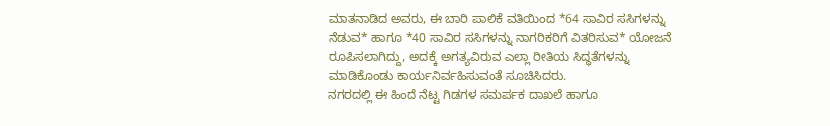ಮಾತನಾಡಿದ ಅವರು, ಈ ಬಾರಿ ಪಾಲಿಕೆ ವತಿಯಿಂದ *64 ಸಾವಿರ ಸಸಿಗಳನ್ನು ನೆಡುವ* ಹಾಗೂ *40 ಸಾವಿರ ಸಸಿಗಳನ್ನು ನಾಗರಿಕರಿಗೆ ವಿತರಿಸುವ* ಯೋಜನೆ ರೂಪಿಸಲಾಗಿದ್ದು, ಅದಕ್ಕೆ ಅಗತ್ಯವಿರುವ ಎಲ್ಲಾ ರೀತಿಯ ಸಿದ್ಧತೆಗಳನ್ನು ಮಾಡಿಕೊಂಡು ಕಾರ್ಯನಿರ್ವಹಿಸುವಂತೆ ಸೂಚಿಸಿದರು.
ನಗರದಲ್ಲಿ ಈ ಹಿಂದೆ ನೆಟ್ಟ ಗಿಡಗಳ ಸಮರ್ಪಕ ದಾಖಲೆ ಹಾಗೂ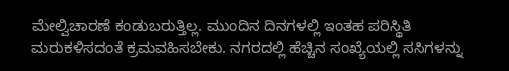ಮೇಲ್ವಿಚಾರಣೆ ಕಂಡುಬರುತ್ತಿಲ್ಲ. ಮುಂದಿನ ದಿನಗಳಲ್ಲಿ ಇಂತಹ ಪರಿಸ್ಥಿತಿ ಮರುಕಳಿಸದಂತೆ ಕ್ರಮವಹಿಸಬೇಕು. ನಗರದಲ್ಲಿ ಹೆಚ್ಚಿನ ಸಂಖ್ಯೆಯಲ್ಲಿ ಸಸಿಗಳನ್ನು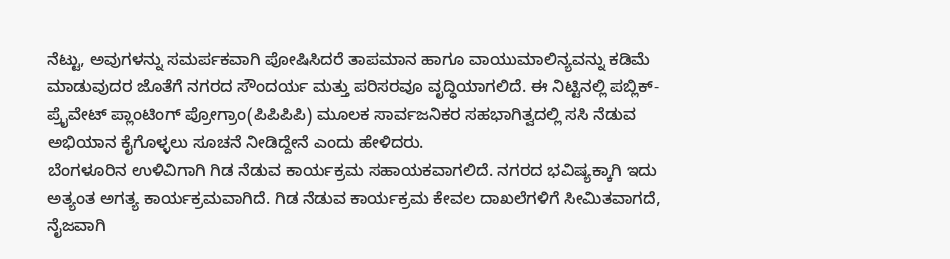ನೆಟ್ಟು, ಅವುಗಳನ್ನು ಸಮರ್ಪಕವಾಗಿ ಪೋಷಿಸಿದರೆ ತಾಪಮಾನ ಹಾಗೂ ವಾಯುಮಾಲಿನ್ಯವನ್ನು ಕಡಿಮೆ ಮಾಡುವುದರ ಜೊತೆಗೆ ನಗರದ ಸೌಂದರ್ಯ ಮತ್ತು ಪರಿಸರವೂ ವೃದ್ಧಿಯಾಗಲಿದೆ. ಈ ನಿಟ್ಟಿನಲ್ಲಿ ಪಬ್ಲಿಕ್-ಪ್ರೈವೇಟ್ ಪ್ಲಾಂಟಿಂಗ್ ಪ್ರೋಗ್ರಾಂ(ಪಿಪಿಪಿಪಿ) ಮೂಲಕ ಸಾರ್ವಜನಿಕರ ಸಹಭಾಗಿತ್ವದಲ್ಲಿ ಸಸಿ ನೆಡುವ ಅಭಿಯಾನ ಕೈಗೊಳ್ಳಲು ಸೂಚನೆ ನೀಡಿದ್ದೇನೆ ಎಂದು ಹೇಳಿದರು.
ಬೆಂಗಳೂರಿನ ಉಳಿವಿಗಾಗಿ ಗಿಡ ನೆಡುವ ಕಾರ್ಯಕ್ರಮ ಸಹಾಯಕವಾಗಲಿದೆ. ನಗರದ ಭವಿಷ್ಯಕ್ಕಾಗಿ ಇದು ಅತ್ಯಂತ ಅಗತ್ಯ ಕಾರ್ಯಕ್ರಮವಾಗಿದೆ. ಗಿಡ ನೆಡುವ ಕಾರ್ಯಕ್ರಮ ಕೇವಲ ದಾಖಲೆಗಳಿಗೆ ಸೀಮಿತವಾಗದೆ, ನೈಜವಾಗಿ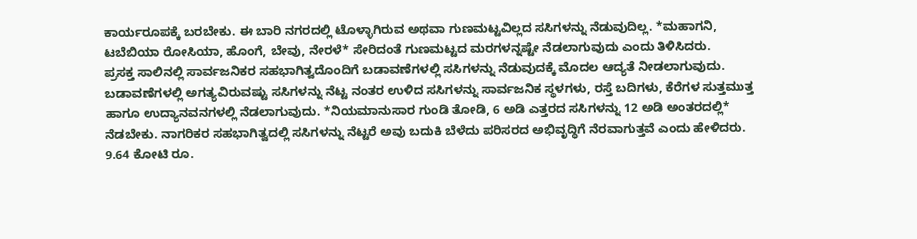ಕಾರ್ಯರೂಪಕ್ಕೆ ಬರಬೇಕು. ಈ ಬಾರಿ ನಗರದಲ್ಲಿ ಟೊಳ್ಳಾಗಿರುವ ಅಥವಾ ಗುಣಮಟ್ಟವಿಲ್ಲದ ಸಸಿಗಳನ್ನು ನೆಡುವುದಿಲ್ಲ. *ಮಹಾಗನಿ, ಟಬೆಬಿಯಾ ರೋಸಿಯಾ, ಹೊಂಗೆ, ಬೇವು, ನೇರಳೆ* ಸೇರಿದಂತೆ ಗುಣಮಟ್ಟದ ಮರಗಳನ್ನಷ್ಟೇ ನೆಡಲಾಗುವುದು ಎಂದು ತಿಳಿಸಿದರು.
ಪ್ರಸಕ್ತ ಸಾಲಿನಲ್ಲಿ ಸಾರ್ವಜನಿಕರ ಸಹಭಾಗಿತ್ವದೊಂದಿಗೆ ಬಡಾವಣೆಗಳಲ್ಲಿ ಸಸಿಗಳನ್ನು ನೆಡುವುದಕ್ಕೆ ಮೊದಲ ಆದ್ಯತೆ ನೀಡಲಾಗುವುದು. ಬಡಾವಣೆಗಳಲ್ಲಿ ಅಗತ್ಯವಿರುವಷ್ಟು ಸಸಿಗಳನ್ನು ನೆಟ್ಟ ನಂತರ ಉಳಿದ ಸಸಿಗಳನ್ನು ಸಾರ್ವಜನಿಕ ಸ್ಥಳಗಳು, ರಸ್ತೆ ಬದಿಗಳು, ಕೆರೆಗಳ ಸುತ್ತಮುತ್ತ ಹಾಗೂ ಉದ್ಯಾನವನಗಳಲ್ಲಿ ನೆಡಲಾಗುವುದು. *ನಿಯಮಾನುಸಾರ ಗುಂಡಿ ತೋಡಿ, 6 ಅಡಿ ಎತ್ತರದ ಸಸಿಗಳನ್ನು 12 ಅಡಿ ಅಂತರದಲ್ಲಿ* ನೆಡಬೇಕು. ನಾಗರಿಕರ ಸಹಭಾಗಿತ್ವದಲ್ಲಿ ಸಸಿಗಳನ್ನು ನೆಟ್ಟರೆ ಅವು ಬದುಕಿ ಬೆಳೆದು ಪರಿಸರದ ಅಭಿವೃದ್ಧಿಗೆ ನೆರವಾಗುತ್ತವೆ ಎಂದು ಹೇಳಿದರು.
9.64 ಕೋಟಿ ರೂ.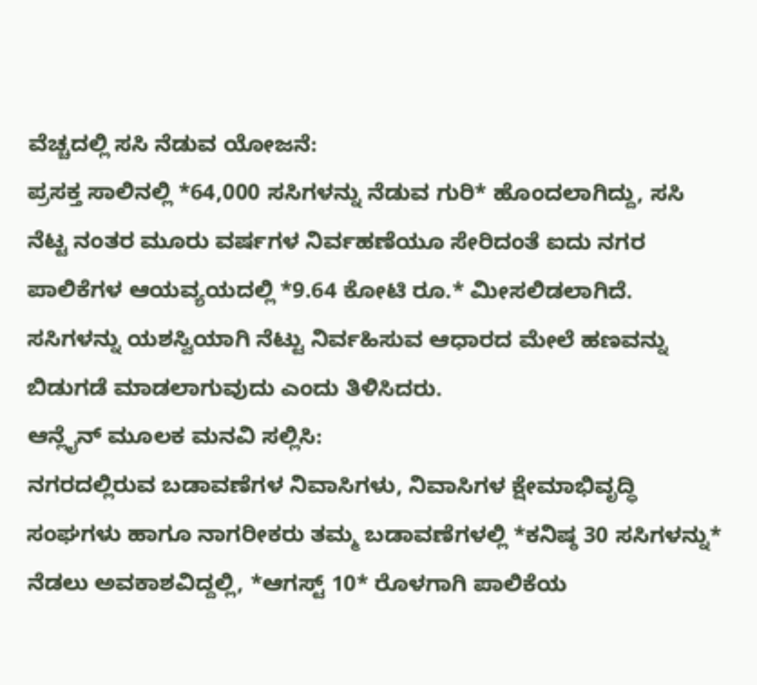ವೆಚ್ಚದಲ್ಲಿ ಸಸಿ ನೆಡುವ ಯೋಜನೆ:
ಪ್ರಸಕ್ತ ಸಾಲಿನಲ್ಲಿ *64,000 ಸಸಿಗಳನ್ನು ನೆಡುವ ಗುರಿ* ಹೊಂದಲಾಗಿದ್ದು, ಸಸಿ ನೆಟ್ಟ ನಂತರ ಮೂರು ವರ್ಷಗಳ ನಿರ್ವಹಣೆಯೂ ಸೇರಿದಂತೆ ಐದು ನಗರ ಪಾಲಿಕೆಗಳ ಆಯವ್ಯಯದಲ್ಲಿ *9.64 ಕೋಟಿ ರೂ.* ಮೀಸಲಿಡಲಾಗಿದೆ. ಸಸಿಗಳನ್ನು ಯಶಸ್ವಿಯಾಗಿ ನೆಟ್ಟು ನಿರ್ವಹಿಸುವ ಆಧಾರದ ಮೇಲೆ ಹಣವನ್ನು ಬಿಡುಗಡೆ ಮಾಡಲಾಗುವುದು ಎಂದು ತಿಳಿಸಿದರು.
ಆನ್ಲೈನ್ ಮೂಲಕ ಮನವಿ ಸಲ್ಲಿಸಿ:
ನಗರದಲ್ಲಿರುವ ಬಡಾವಣೆಗಳ ನಿವಾಸಿಗಳು, ನಿವಾಸಿಗಳ ಕ್ಷೇಮಾಭಿವೃದ್ಧಿ ಸಂಘಗಳು ಹಾಗೂ ನಾಗರೀಕರು ತಮ್ಮ ಬಡಾವಣೆಗಳಲ್ಲಿ *ಕನಿಷ್ಠ 30 ಸಸಿಗಳನ್ನು* ನೆಡಲು ಅವಕಾಶವಿದ್ದಲ್ಲಿ, *ಆಗಸ್ಟ್ 10* ರೊಳಗಾಗಿ ಪಾಲಿಕೆಯ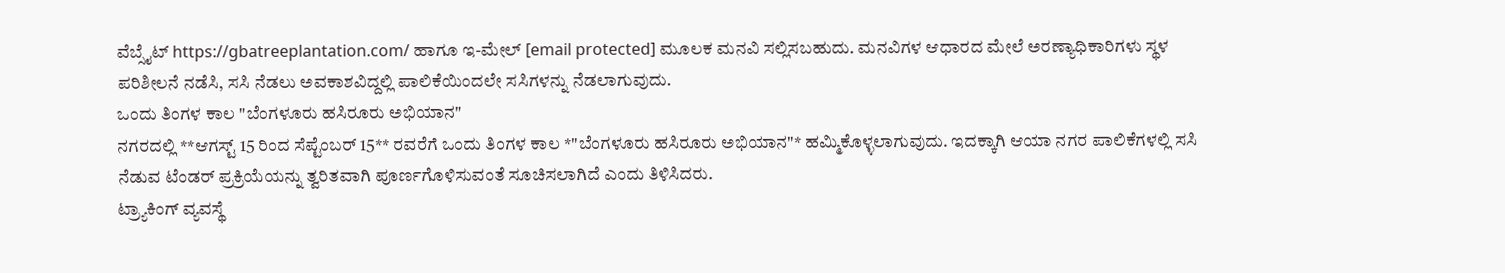ವೆಬ್ಸೈಟ್ https://gbatreeplantation.com/ ಹಾಗೂ ಇ-ಮೇಲ್ [email protected] ಮೂಲಕ ಮನವಿ ಸಲ್ಲಿಸಬಹುದು. ಮನವಿಗಳ ಆಧಾರದ ಮೇಲೆ ಅರಣ್ಯಾಧಿಕಾರಿಗಳು ಸ್ಥಳ ಪರಿಶೀಲನೆ ನಡೆಸಿ, ಸಸಿ ನೆಡಲು ಅವಕಾಶವಿದ್ದಲ್ಲಿ ಪಾಲಿಕೆಯಿಂದಲೇ ಸಸಿಗಳನ್ನು ನೆಡಲಾಗುವುದು.
ಒಂದು ತಿಂಗಳ ಕಾಲ "ಬೆಂಗಳೂರು ಹಸಿರೂರು ಅಭಿಯಾನ"
ನಗರದಲ್ಲಿ **ಆಗಸ್ಟ್ 15 ರಿಂದ ಸೆಪ್ಟೆಂಬರ್ 15** ರವರೆಗೆ ಒಂದು ತಿಂಗಳ ಕಾಲ *"ಬೆಂಗಳೂರು ಹಸಿರೂರು ಅಭಿಯಾನ"* ಹಮ್ಮಿಕೊಳ್ಳಲಾಗುವುದು. ಇದಕ್ಕಾಗಿ ಆಯಾ ನಗರ ಪಾಲಿಕೆಗಳಲ್ಲಿ ಸಸಿ ನೆಡುವ ಟೆಂಡರ್ ಪ್ರಕ್ರಿಯೆಯನ್ನು ತ್ವರಿತವಾಗಿ ಪೂರ್ಣಗೊಳಿಸುವಂತೆ ಸೂಚಿಸಲಾಗಿದೆ ಎಂದು ತಿಳಿಸಿದರು.
ಟ್ರ್ಯಾಕಿಂಗ್ ವ್ಯವಸ್ಥೆ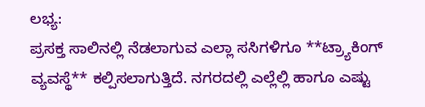ಲಭ್ಯ:
ಪ್ರಸಕ್ತ ಸಾಲಿನಲ್ಲಿ ನೆಡಲಾಗುವ ಎಲ್ಲಾ ಸಸಿಗಳಿಗೂ **ಟ್ರ್ಯಾಕಿಂಗ್ ವ್ಯವಸ್ಥೆ** ಕಲ್ಪಿಸಲಾಗುತ್ತಿದೆ. ನಗರದಲ್ಲಿ ಎಲ್ಲೆಲ್ಲಿ ಹಾಗೂ ಎಷ್ಟು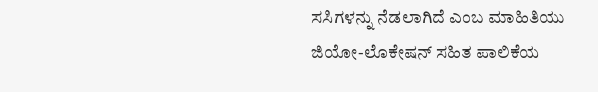ಸಸಿಗಳನ್ನು ನೆಡಲಾಗಿದೆ ಎಂಬ ಮಾಹಿತಿಯು ಜಿಯೋ-ಲೊಕೇಷನ್ ಸಹಿತ ಪಾಲಿಕೆಯ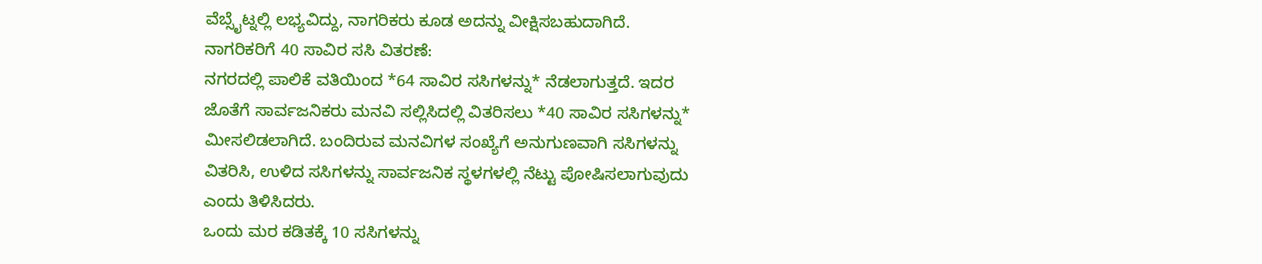ವೆಬ್ಸೈಟ್ನಲ್ಲಿ ಲಭ್ಯವಿದ್ದು, ನಾಗರಿಕರು ಕೂಡ ಅದನ್ನು ವೀಕ್ಷಿಸಬಹುದಾಗಿದೆ.
ನಾಗರಿಕರಿಗೆ 40 ಸಾವಿರ ಸಸಿ ವಿತರಣೆ:
ನಗರದಲ್ಲಿ ಪಾಲಿಕೆ ವತಿಯಿಂದ *64 ಸಾವಿರ ಸಸಿಗಳನ್ನು* ನೆಡಲಾಗುತ್ತದೆ. ಇದರ ಜೊತೆಗೆ ಸಾರ್ವಜನಿಕರು ಮನವಿ ಸಲ್ಲಿಸಿದಲ್ಲಿ ವಿತರಿಸಲು *40 ಸಾವಿರ ಸಸಿಗಳನ್ನು* ಮೀಸಲಿಡಲಾಗಿದೆ. ಬಂದಿರುವ ಮನವಿಗಳ ಸಂಖ್ಯೆಗೆ ಅನುಗುಣವಾಗಿ ಸಸಿಗಳನ್ನು ವಿತರಿಸಿ, ಉಳಿದ ಸಸಿಗಳನ್ನು ಸಾರ್ವಜನಿಕ ಸ್ಥಳಗಳಲ್ಲಿ ನೆಟ್ಟು ಪೋಷಿಸಲಾಗುವುದು ಎಂದು ತಿಳಿಸಿದರು.
ಒಂದು ಮರ ಕಡಿತಕ್ಕೆ 10 ಸಸಿಗಳನ್ನು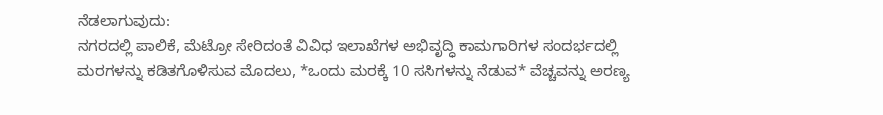ನೆಡಲಾಗುವುದು:
ನಗರದಲ್ಲಿ ಪಾಲಿಕೆ, ಮೆಟ್ರೋ ಸೇರಿದಂತೆ ವಿವಿಧ ಇಲಾಖೆಗಳ ಅಭಿವೃದ್ಧಿ ಕಾಮಗಾರಿಗಳ ಸಂದರ್ಭದಲ್ಲಿ ಮರಗಳನ್ನು ಕಡಿತಗೊಳಿಸುವ ಮೊದಲು, *ಒಂದು ಮರಕ್ಕೆ 10 ಸಸಿಗಳನ್ನು ನೆಡುವ* ವೆಚ್ಚವನ್ನು ಅರಣ್ಯ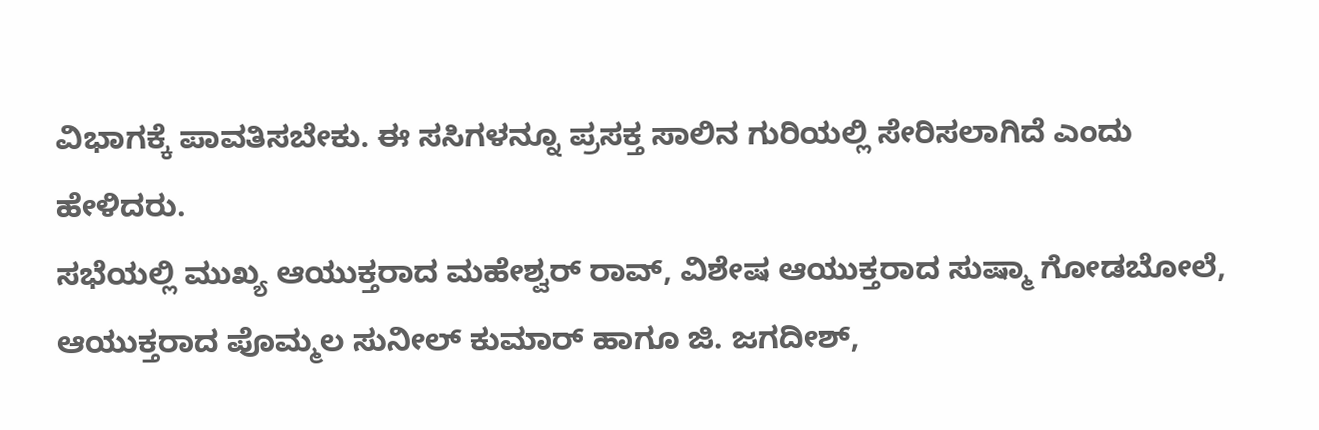ವಿಭಾಗಕ್ಕೆ ಪಾವತಿಸಬೇಕು. ಈ ಸಸಿಗಳನ್ನೂ ಪ್ರಸಕ್ತ ಸಾಲಿನ ಗುರಿಯಲ್ಲಿ ಸೇರಿಸಲಾಗಿದೆ ಎಂದು ಹೇಳಿದರು.
ಸಭೆಯಲ್ಲಿ ಮುಖ್ಯ ಆಯುಕ್ತರಾದ ಮಹೇಶ್ವರ್ ರಾವ್, ವಿಶೇಷ ಆಯುಕ್ತರಾದ ಸುಷ್ಮಾ ಗೋಡಬೋಲೆ, ಆಯುಕ್ತರಾದ ಪೊಮ್ಮಲ ಸುನೀಲ್ ಕುಮಾರ್ ಹಾಗೂ ಜಿ. ಜಗದೀಶ್,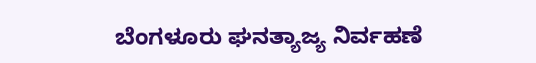ಬೆಂಗಳೂರು ಘನತ್ಯಾಜ್ಯ ನಿರ್ವಹಣೆ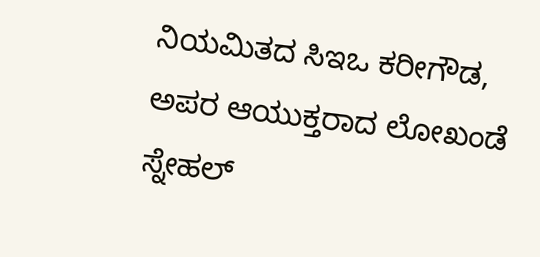ನಿಯಮಿತದ ಸಿಇಒ ಕರೀಗೌಡ, ಅಪರ ಆಯುಕ್ತರಾದ ಲೋಖಂಡೆ ಸ್ನೇಹಲ್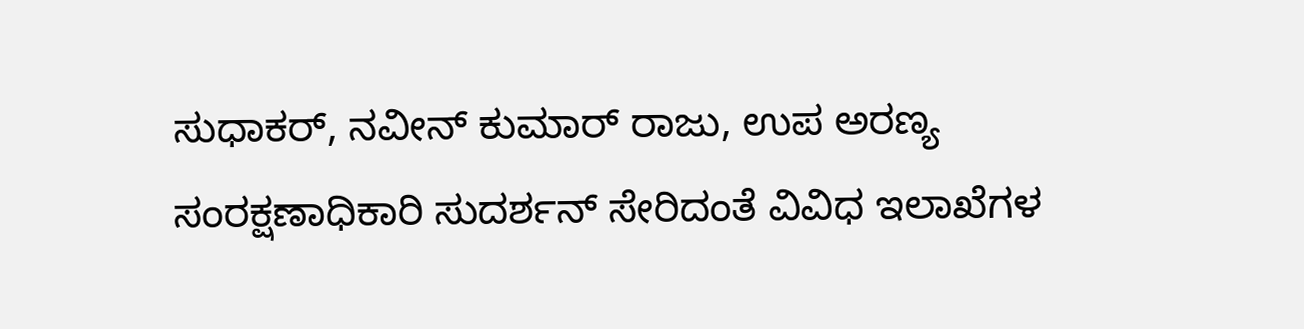ಸುಧಾಕರ್, ನವೀನ್ ಕುಮಾರ್ ರಾಜು, ಉಪ ಅರಣ್ಯ ಸಂರಕ್ಷಣಾಧಿಕಾರಿ ಸುದರ್ಶನ್ ಸೇರಿದಂತೆ ವಿವಿಧ ಇಲಾಖೆಗಳ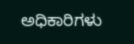ಅಧಿಕಾರಿಗಳು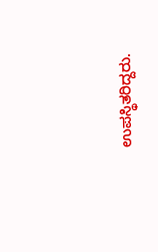ಉಪಸ್ಥಿತರಿದ್ದರು.